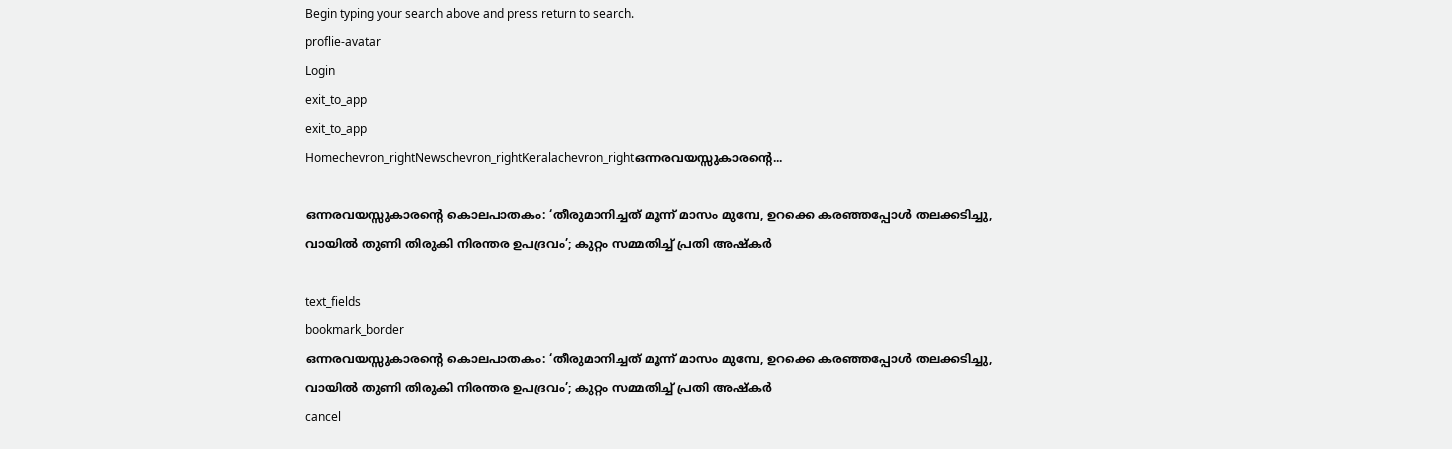Begin typing your search above and press return to search.
proflie-avatar
Login
exit_to_app
exit_to_app
Homechevron_rightNewschevron_rightKeralachevron_rightഒന്നരവയസ്സുകാരന്റെ...

ഒന്നരവയസ്സുകാരന്റെ കൊലപാതകം: ‘തീരുമാനിച്ചത് മൂന്ന് മാസം മുമ്പേ, ഉറക്കെ കരഞ്ഞപ്പോൾ തലക്കടിച്ചു, വായിൽ തുണി തിരുകി നിരന്തര ഉപദ്രവം’; കുറ്റം സമ്മതിച്ച് പ്രതി അഷ്കർ

text_fields
bookmark_border
ഒന്നരവയസ്സുകാരന്റെ കൊലപാതകം: ‘തീരുമാനിച്ചത് മൂന്ന് മാസം മുമ്പേ, ഉറക്കെ കരഞ്ഞപ്പോൾ തലക്കടിച്ചു, വായിൽ തുണി തിരുകി നിരന്തര ഉപദ്രവം’; കുറ്റം സമ്മതിച്ച് പ്രതി അഷ്കർ
cancel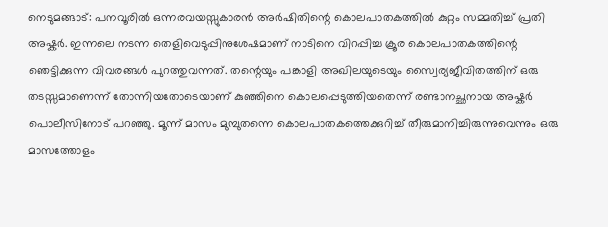നെടുമങ്ങാട്: പനവൂരിൽ ഒന്നരവയസ്സുകാരൻ അർഷിതിന്റെ കൊലപാതകത്തിൽ കുറ്റം സമ്മതിച്ച് പ്രതി അഷ്കർ. ഇന്നലെ നടന്ന തെളിവെടുപ്പിനുശേഷമാണ് നാടിനെ വിറപ്പിച്ച ക്രൂര കൊലപാതകത്തിന്റെ ഞെട്ടിക്കുന്ന വിവരങ്ങൾ പുറത്തുവന്നത്. തന്റെയും പങ്കാളി അഖിലയുടെയും സ്വൈര്യജീവിതത്തിന് ഒരു തടസ്സമാണെന്ന് തോന്നിയതോടെയാണ് കുഞ്ഞിനെ കൊലപ്പെടുത്തിയതെന്ന് രണ്ടാനച്ഛനായ അഷ്കർ പൊലീസിനോട് പറഞ്ഞു. മൂന്ന് മാസം മുമ്പുതന്നെ കൊലപാതകത്തെക്കുറിച്ച് തീരുമാനിച്ചിരുന്നുവെന്നും ഒരു മാസത്തോളം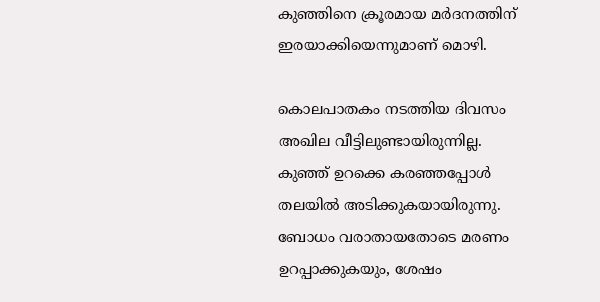കുഞ്ഞിനെ ക്രൂരമായ മർദനത്തിന് ഇരയാക്കിയെന്നുമാണ് മൊഴി.

കൊലപാതകം നടത്തിയ ദിവസം അഖില വീട്ടിലുണ്ടായിരുന്നില്ല. കുഞ്ഞ് ഉറക്കെ കരഞ്ഞപ്പോൾ തലയിൽ അടിക്കുകയായിരുന്നു. ബോധം വരാതായതോടെ മരണം ഉറപ്പാക്കുകയും, ശേഷം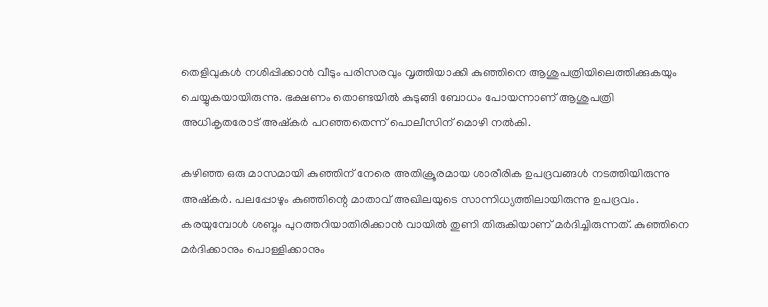തെളിവുകൾ നശിപ്പിക്കാൻ വീടും പരിസരവും വൃത്തിയാക്കി കുഞ്ഞിനെ ആശുപത്രിയിലെത്തിക്കുകയും ചെയ്യുകയായിരുന്നു. ഭക്ഷണം തൊണ്ടയിൽ കുടുങ്ങി ബോധം പോയന്നാണ് ആശുപത്രി അധികൃതരോട് അഷ്കർ പറഞ്ഞതെന്ന് പൊലീസിന് മൊഴി നൽകി.

കഴിഞ്ഞ ഒരു മാസമായി കുഞ്ഞിന് നേരെ അതിക്രൂരമായ ശാരീരിക ഉപദ്രവങ്ങൾ നടത്തിയിരുന്നു അഷ്കർ. പലപ്പോഴും കുഞ്ഞിന്റെ മാതാവ് അഖിലയുടെ സാന്നിധ്യത്തിലായിരുന്നു ഉപദ്രവം. കരയുമ്പോൾ ശബ്ദം പുറത്തറിയാതിരിക്കാൻ വായിൽ തുണി തിരുകിയാണ് മർദിച്ചിരുന്നത്. കുഞ്ഞിനെ മർദിക്കാനും പൊള്ളിക്കാനും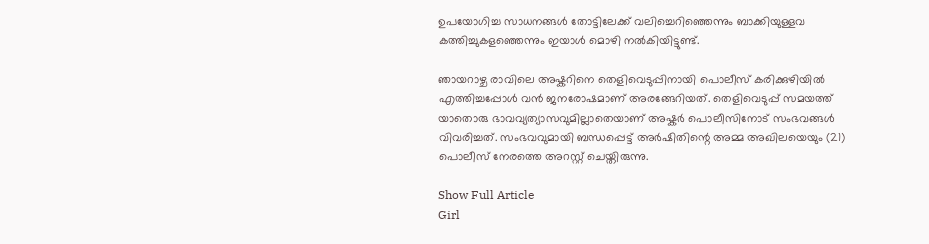ഉപയോഗിച്ച സാധനങ്ങൾ തോട്ടിലേക്ക് വലിച്ചെറിഞ്ഞെന്നും ബാക്കിയുള്ളവ കത്തിച്ചുകളഞ്ഞെന്നും ഇയാൾ മൊഴി നൽകിയിട്ടുണ്ട്.

ഞായറാഴ്ച രാവിലെ അഷ്കറിനെ തെളിവെടുപ്പിനായി പൊലീസ് കരിക്കുഴിയിൽ എത്തിച്ചപ്പോൾ വൻ ജനരോഷമാണ് അരങ്ങേറിയത്. തെളിവെടുപ്പ് സമയത്ത് യാതൊരു ഭാവവ്യത്യാസവുമില്ലാതെയാണ് അഷ്കർ പൊലീസിനോട് സംഭവങ്ങൾ വിവരിച്ചത്. സംഭവവുമായി ബന്ധപ്പെട്ട് അർഷിതിന്റെ അമ്മ അഖിലയെയും (21) പൊലീസ് നേരത്തെ അറസ്റ്റ് ചെയ്തിരുന്നു.

Show Full Article
Girl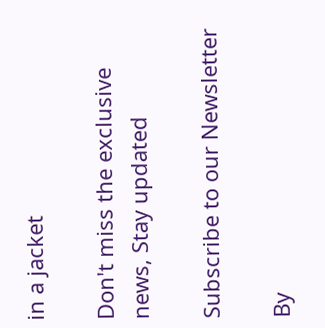in a jacket

Don't miss the exclusive news, Stay updated

Subscribe to our Newsletter

By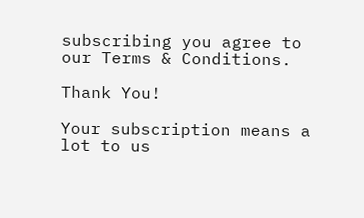subscribing you agree to our Terms & Conditions.

Thank You!

Your subscription means a lot to us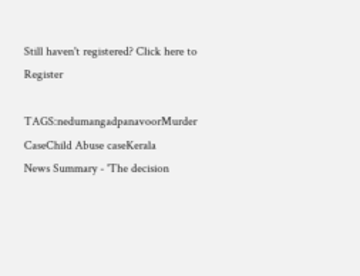Still haven't registered? Click here to Register

TAGS:nedumangadpanavoorMurder CaseChild Abuse caseKerala
News Summary - 'The decision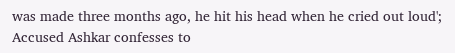was made three months ago, he hit his head when he cried out loud'; Accused Ashkar confesses to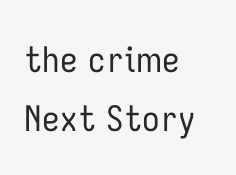the crime
Next Story